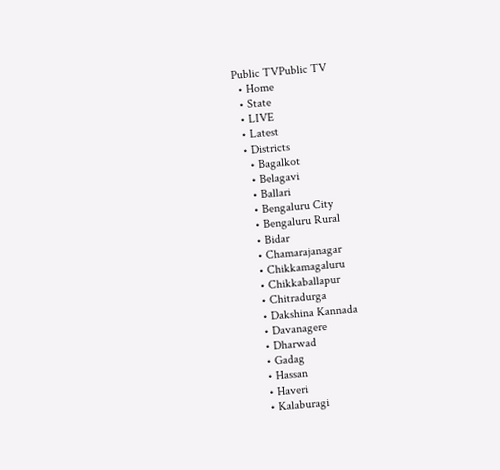Public TVPublic TV
  • Home
  • State
  • LIVE
  • Latest
  • Districts
    • Bagalkot
    • Belagavi
    • Ballari
    • Bengaluru City
    • Bengaluru Rural
    • Bidar
    • Chamarajanagar
    • Chikkamagaluru
    • Chikkaballapur
    • Chitradurga
    • Dakshina Kannada
    • Davanagere
    • Dharwad
    • Gadag
    • Hassan
    • Haveri
    • Kalaburagi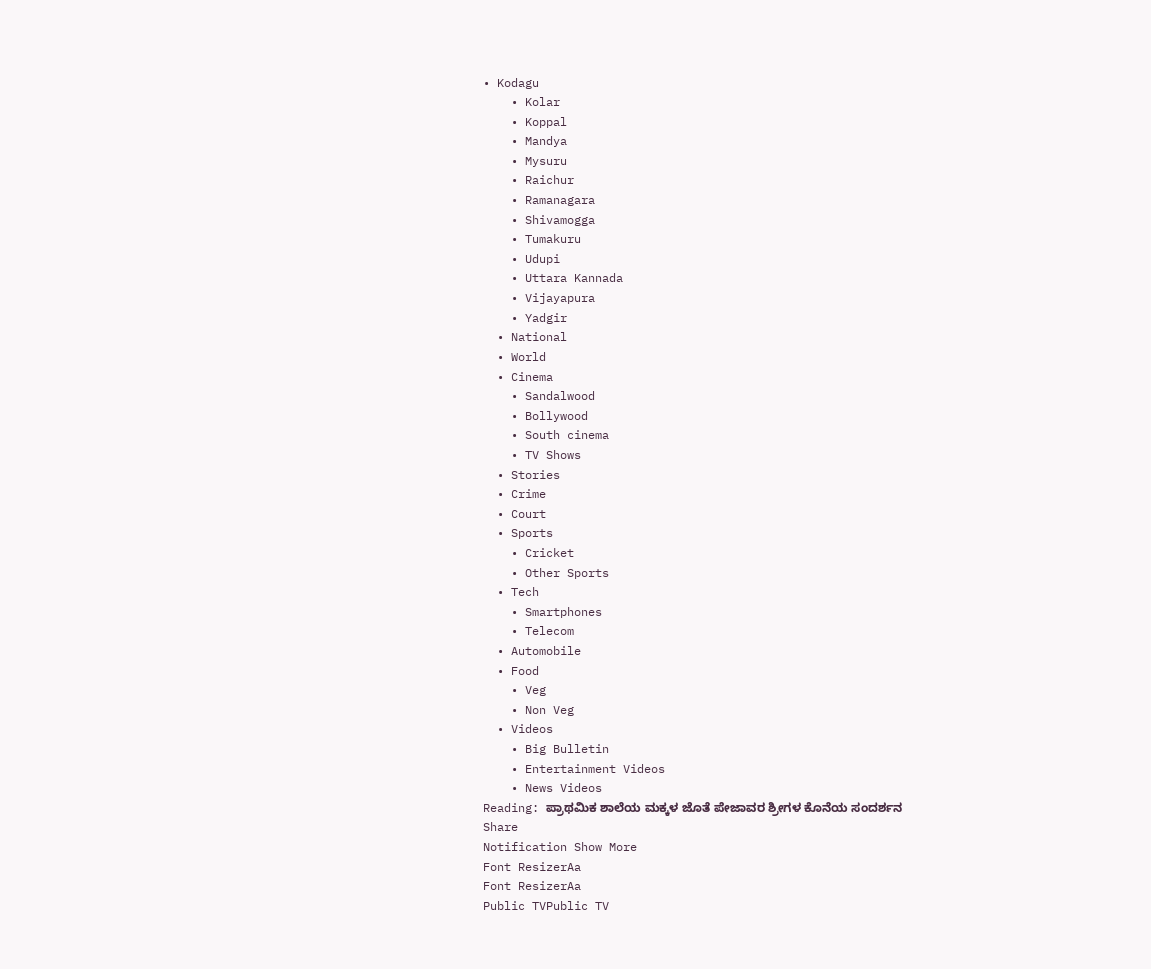• Kodagu
    • Kolar
    • Koppal
    • Mandya
    • Mysuru
    • Raichur
    • Ramanagara
    • Shivamogga
    • Tumakuru
    • Udupi
    • Uttara Kannada
    • Vijayapura
    • Yadgir
  • National
  • World
  • Cinema
    • Sandalwood
    • Bollywood
    • South cinema
    • TV Shows
  • Stories
  • Crime
  • Court
  • Sports
    • Cricket
    • Other Sports
  • Tech
    • Smartphones
    • Telecom
  • Automobile
  • Food
    • Veg
    • Non Veg
  • Videos
    • Big Bulletin
    • Entertainment Videos
    • News Videos
Reading: ಪ್ರಾಥಮಿಕ ಶಾಲೆಯ ಮಕ್ಕಳ ಜೊತೆ ಪೇಜಾವರ ಶ್ರೀಗಳ ಕೊನೆಯ ಸಂದರ್ಶನ
Share
Notification Show More
Font ResizerAa
Font ResizerAa
Public TVPublic TV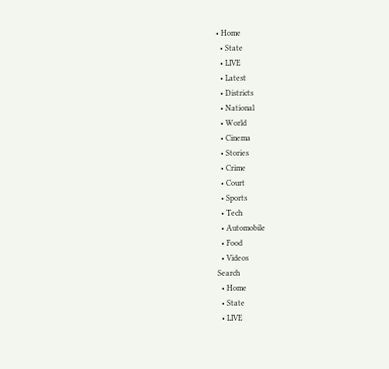• Home
  • State
  • LIVE
  • Latest
  • Districts
  • National
  • World
  • Cinema
  • Stories
  • Crime
  • Court
  • Sports
  • Tech
  • Automobile
  • Food
  • Videos
Search
  • Home
  • State
  • LIVE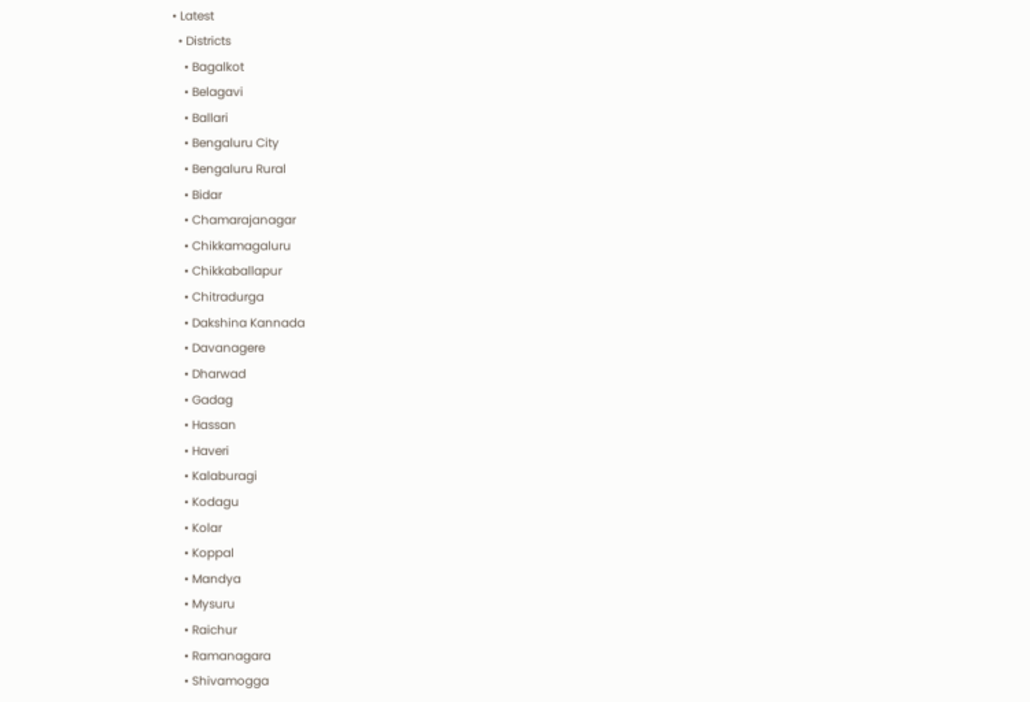• Latest
  • Districts
    • Bagalkot
    • Belagavi
    • Ballari
    • Bengaluru City
    • Bengaluru Rural
    • Bidar
    • Chamarajanagar
    • Chikkamagaluru
    • Chikkaballapur
    • Chitradurga
    • Dakshina Kannada
    • Davanagere
    • Dharwad
    • Gadag
    • Hassan
    • Haveri
    • Kalaburagi
    • Kodagu
    • Kolar
    • Koppal
    • Mandya
    • Mysuru
    • Raichur
    • Ramanagara
    • Shivamogga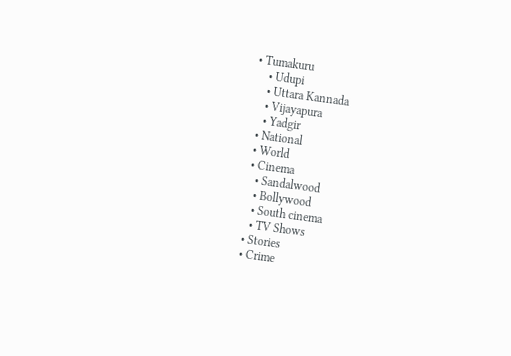• Tumakuru
    • Udupi
    • Uttara Kannada
    • Vijayapura
    • Yadgir
  • National
  • World
  • Cinema
    • Sandalwood
    • Bollywood
    • South cinema
    • TV Shows
  • Stories
  • Crime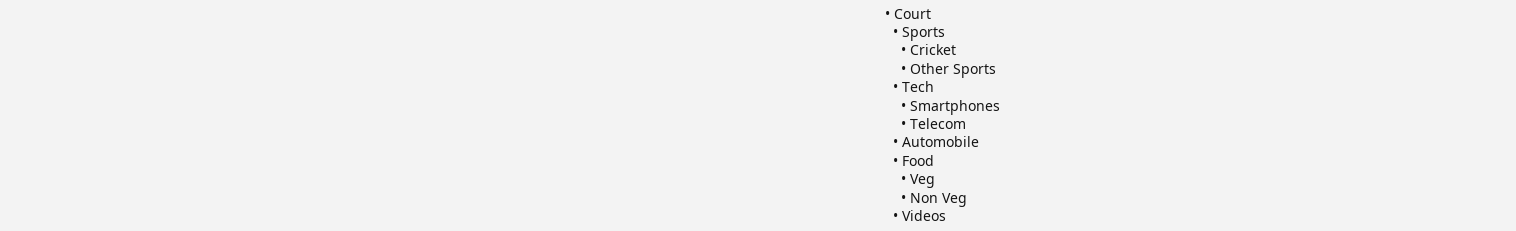• Court
  • Sports
    • Cricket
    • Other Sports
  • Tech
    • Smartphones
    • Telecom
  • Automobile
  • Food
    • Veg
    • Non Veg
  • Videos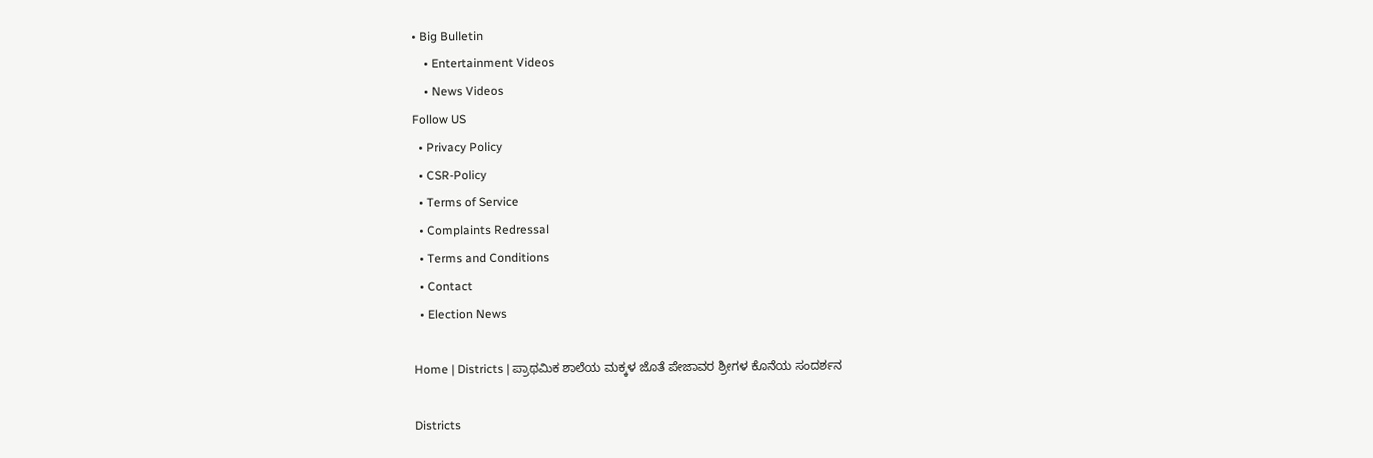• Big Bulletin
    • Entertainment Videos
    • News Videos
Follow US
  • Privacy Policy
  • CSR-Policy
  • Terms of Service
  • Complaints Redressal
  • Terms and Conditions
  • Contact
  • Election News

Home | Districts | ಪ್ರಾಥಮಿಕ ಶಾಲೆಯ ಮಕ್ಕಳ ಜೊತೆ ಪೇಜಾವರ ಶ್ರೀಗಳ ಕೊನೆಯ ಸಂದರ್ಶನ

Districts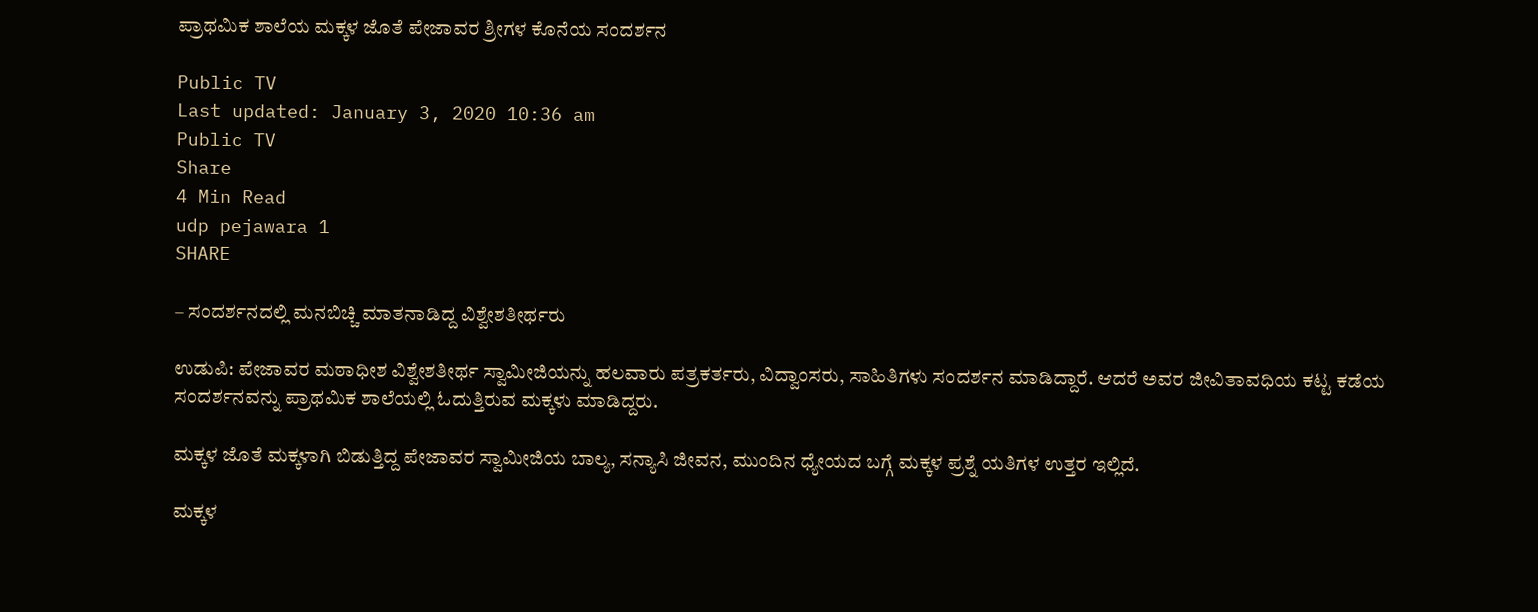ಪ್ರಾಥಮಿಕ ಶಾಲೆಯ ಮಕ್ಕಳ ಜೊತೆ ಪೇಜಾವರ ಶ್ರೀಗಳ ಕೊನೆಯ ಸಂದರ್ಶನ

Public TV
Last updated: January 3, 2020 10:36 am
Public TV
Share
4 Min Read
udp pejawara 1
SHARE

– ಸಂದರ್ಶನದಲ್ಲಿ ಮನಬಿಚ್ಚಿ ಮಾತನಾಡಿದ್ದ ವಿಶ್ವೇಶತೀರ್ಥರು

ಉಡುಪಿ: ಪೇಜಾವರ ಮಠಾಧೀಶ ವಿಶ್ವೇಶತೀರ್ಥ ಸ್ವಾಮೀಜಿಯನ್ನು ಹಲವಾರು ಪತ್ರಕರ್ತರು, ವಿದ್ವಾಂಸರು, ಸಾಹಿತಿಗಳು ಸಂದರ್ಶನ ಮಾಡಿದ್ದಾರೆ. ಆದರೆ ಅವರ ಜೀವಿತಾವಧಿಯ ಕಟ್ಟ ಕಡೆಯ ಸಂದರ್ಶನವನ್ನು ಪ್ರಾಥಮಿಕ ಶಾಲೆಯಲ್ಲಿ ಓದುತ್ತಿರುವ ಮಕ್ಕಳು ಮಾಡಿದ್ದರು.

ಮಕ್ಕಳ ಜೊತೆ ಮಕ್ಕಳಾಗಿ ಬಿಡುತ್ತಿದ್ದ ಪೇಜಾವರ ಸ್ವಾಮೀಜಿಯ ಬಾಲ್ಯ, ಸನ್ಯಾಸಿ ಜೀವನ, ಮುಂದಿನ ಧ್ಯೇಯದ ಬಗ್ಗೆ ಮಕ್ಕಳ ಪ್ರಶ್ನೆ ಯತಿಗಳ ಉತ್ತರ ಇಲ್ಲಿದೆ.

ಮಕ್ಕಳ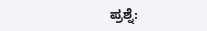ಪ್ರಶ್ನೆ: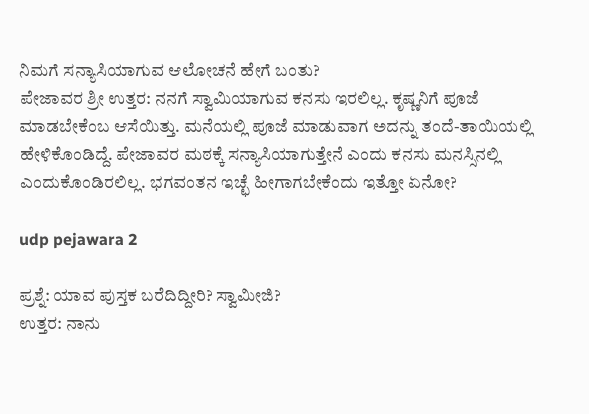ನಿಮಗೆ ಸನ್ಯಾಸಿಯಾಗುವ ಆಲೋಚನೆ ಹೇಗೆ ಬಂತು?
ಪೇಜಾವರ ಶ್ರೀ ಉತ್ತರ: ನನಗೆ ಸ್ವಾಮಿಯಾಗುವ ಕನಸು ಇರಲಿಲ್ಲ. ಕೃಷ್ಣನಿಗೆ ಪೂಜೆ ಮಾಡಬೇಕೆಂಬ ಆಸೆಯಿತ್ತು. ಮನೆಯಲ್ಲಿ ಪೂಜೆ ಮಾಡುವಾಗ ಅದನ್ನು ತಂದೆ-ತಾಯಿಯಲ್ಲಿ ಹೇಳಿಕೊಂಡಿದ್ದೆ. ಪೇಜಾವರ ಮಠಕ್ಕೆ ಸನ್ಯಾಸಿಯಾಗುತ್ತೇನೆ ಎಂದು ಕನಸು ಮನಸ್ಸಿನಲ್ಲಿ ಎಂದುಕೊಂಡಿರಲಿಲ್ಲ. ಭಗವಂತನ ಇಚ್ಛೆ ಹೀಗಾಗಬೇಕೆಂದು ಇತ್ತೋ ಏನೋ?

udp pejawara 2

ಪ್ರಶ್ನೆ: ಯಾವ ಪುಸ್ತಕ ಬರೆದಿದ್ದೀರಿ? ಸ್ವಾಮೀಜಿ?
ಉತ್ತರ: ನಾನು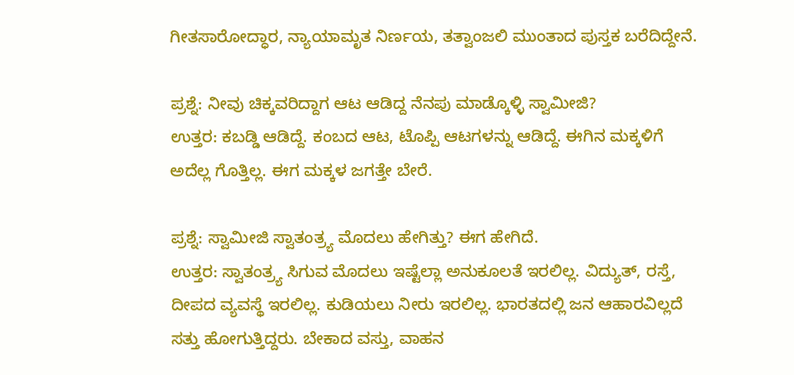ಗೀತಸಾರೋದ್ಧಾರ, ನ್ಯಾಯಾಮೃತ ನಿರ್ಣಯ, ತತ್ವಾಂಜಲಿ ಮುಂತಾದ ಪುಸ್ತಕ ಬರೆದಿದ್ದೇನೆ.

ಪ್ರಶ್ನೆ: ನೀವು ಚಿಕ್ಕವರಿದ್ದಾಗ ಆಟ ಆಡಿದ್ದ ನೆನಪು ಮಾಡ್ಕೊಳ್ಳಿ ಸ್ವಾಮೀಜಿ?
ಉತ್ತರ: ಕಬಡ್ಡಿ ಆಡಿದ್ದೆ. ಕಂಬದ ಆಟ, ಟೊಪ್ಪಿ ಆಟಗಳನ್ನು ಆಡಿದ್ದೆ. ಈಗಿನ ಮಕ್ಕಳಿಗೆ ಅದೆಲ್ಲ ಗೊತ್ತಿಲ್ಲ. ಈಗ ಮಕ್ಕಳ ಜಗತ್ತೇ ಬೇರೆ.

ಪ್ರಶ್ನೆ: ಸ್ವಾಮೀಜಿ ಸ್ವಾತಂತ್ರ್ಯ ಮೊದಲು ಹೇಗಿತ್ತು? ಈಗ ಹೇಗಿದೆ.
ಉತ್ತರ: ಸ್ವಾತಂತ್ರ್ಯ ಸಿಗುವ ಮೊದಲು ಇಷ್ಟೆಲ್ಲಾ ಅನುಕೂಲತೆ ಇರಲಿಲ್ಲ. ವಿದ್ಯುತ್, ರಸ್ತೆ, ದೀಪದ ವ್ಯವಸ್ಥೆ ಇರಲಿಲ್ಲ. ಕುಡಿಯಲು ನೀರು ಇರಲಿಲ್ಲ. ಭಾರತದಲ್ಲಿ ಜನ ಆಹಾರವಿಲ್ಲದೆ ಸತ್ತು ಹೋಗುತ್ತಿದ್ದರು. ಬೇಕಾದ ವಸ್ತು, ವಾಹನ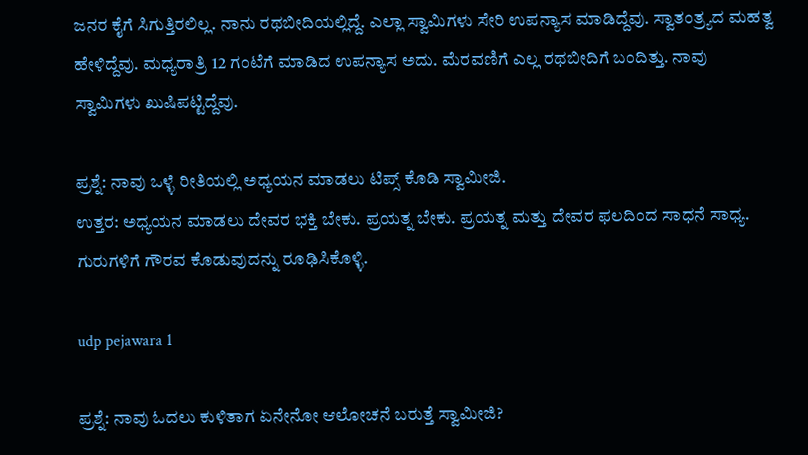ಜನರ ಕೈಗೆ ಸಿಗುತ್ತಿರಲಿಲ್ಲ. ನಾನು ರಥಬೀದಿಯಲ್ಲಿದ್ದೆ. ಎಲ್ಲಾ ಸ್ವಾಮಿಗಳು ಸೇರಿ ಉಪನ್ಯಾಸ ಮಾಡಿದ್ದೆವು. ಸ್ವಾತಂತ್ರ್ಯದ ಮಹತ್ವ ಹೇಳಿದ್ದೆವು. ಮಧ್ಯರಾತ್ರಿ 12 ಗಂಟೆಗೆ ಮಾಡಿದ ಉಪನ್ಯಾಸ ಅದು. ಮೆರವಣಿಗೆ ಎಲ್ಲ ರಥಬೀದಿಗೆ ಬಂದಿತ್ತು. ನಾವು ಸ್ವಾಮಿಗಳು ಖುಷಿಪಟ್ಟಿದ್ದೆವು.

ಪ್ರಶ್ನೆ: ನಾವು ಒಳ್ಳೆ ರೀತಿಯಲ್ಲಿ ಅಧ್ಯಯನ ಮಾಡಲು ಟಿಪ್ಸ್ ಕೊಡಿ ಸ್ವಾಮೀಜಿ.
ಉತ್ತರ: ಅಧ್ಯಯನ ಮಾಡಲು ದೇವರ ಭಕ್ತಿ ಬೇಕು. ಪ್ರಯತ್ನ ಬೇಕು. ಪ್ರಯತ್ನ ಮತ್ತು ದೇವರ ಫಲದಿಂದ ಸಾಧನೆ ಸಾಧ್ಯ. ಗುರುಗಳಿಗೆ ಗೌರವ ಕೊಡುವುದನ್ನು ರೂಢಿಸಿಕೊಳ್ಳಿ.

udp pejawara 1

ಪ್ರಶ್ನೆ: ನಾವು ಓದಲು ಕುಳಿತಾಗ ಏನೇನೋ ಆಲೋಚನೆ ಬರುತ್ತೆ ಸ್ವಾಮೀಜಿ?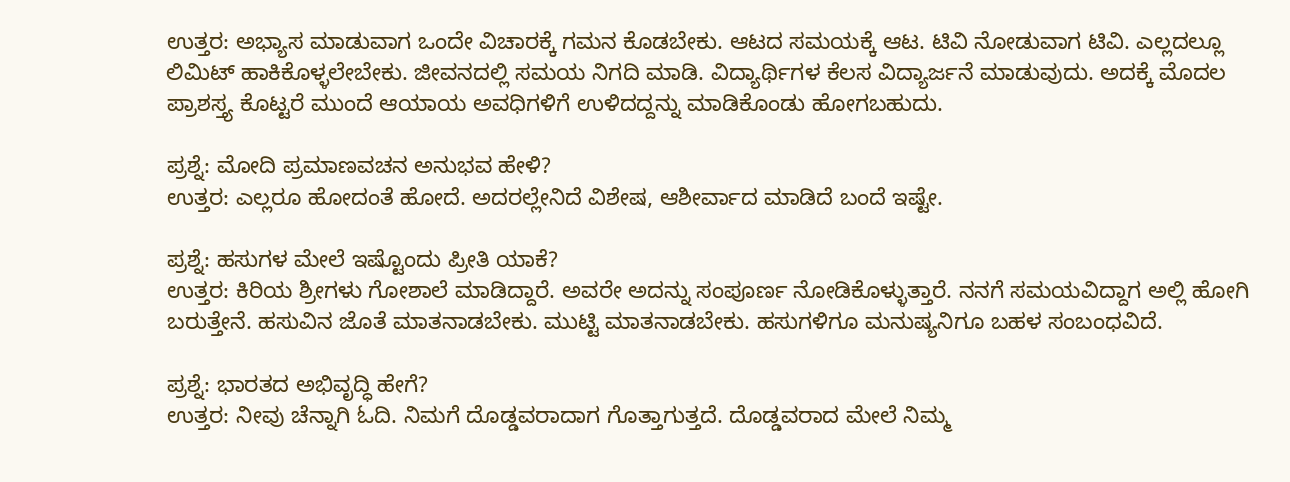ಉತ್ತರ: ಅಭ್ಯಾಸ ಮಾಡುವಾಗ ಒಂದೇ ವಿಚಾರಕ್ಕೆ ಗಮನ ಕೊಡಬೇಕು. ಆಟದ ಸಮಯಕ್ಕೆ ಆಟ. ಟಿವಿ ನೋಡುವಾಗ ಟಿವಿ. ಎಲ್ಲದಲ್ಲೂ ಲಿಮಿಟ್ ಹಾಕಿಕೊಳ್ಳಲೇಬೇಕು. ಜೀವನದಲ್ಲಿ ಸಮಯ ನಿಗದಿ ಮಾಡಿ. ವಿದ್ಯಾರ್ಥಿಗಳ ಕೆಲಸ ವಿದ್ಯಾರ್ಜನೆ ಮಾಡುವುದು. ಅದಕ್ಕೆ ಮೊದಲ ಪ್ರಾಶಸ್ತ್ಯ ಕೊಟ್ಟರೆ ಮುಂದೆ ಆಯಾಯ ಅವಧಿಗಳಿಗೆ ಉಳಿದದ್ದನ್ನು ಮಾಡಿಕೊಂಡು ಹೋಗಬಹುದು.

ಪ್ರಶ್ನೆ: ಮೋದಿ ಪ್ರಮಾಣವಚನ ಅನುಭವ ಹೇಳಿ?
ಉತ್ತರ: ಎಲ್ಲರೂ ಹೋದಂತೆ ಹೋದೆ. ಅದರಲ್ಲೇನಿದೆ ವಿಶೇಷ, ಆಶೀರ್ವಾದ ಮಾಡಿದೆ ಬಂದೆ ಇಷ್ಟೇ.

ಪ್ರಶ್ನೆ: ಹಸುಗಳ ಮೇಲೆ ಇಷ್ಟೊಂದು ಪ್ರೀತಿ ಯಾಕೆ?
ಉತ್ತರ: ಕಿರಿಯ ಶ್ರೀಗಳು ಗೋಶಾಲೆ ಮಾಡಿದ್ದಾರೆ. ಅವರೇ ಅದನ್ನು ಸಂಪೂರ್ಣ ನೋಡಿಕೊಳ್ಳುತ್ತಾರೆ. ನನಗೆ ಸಮಯವಿದ್ದಾಗ ಅಲ್ಲಿ ಹೋಗಿ ಬರುತ್ತೇನೆ. ಹಸುವಿನ ಜೊತೆ ಮಾತನಾಡಬೇಕು. ಮುಟ್ಟಿ ಮಾತನಾಡಬೇಕು. ಹಸುಗಳಿಗೂ ಮನುಷ್ಯನಿಗೂ ಬಹಳ ಸಂಬಂಧವಿದೆ.

ಪ್ರಶ್ನೆ: ಭಾರತದ ಅಭಿವೃದ್ಧಿ ಹೇಗೆ?
ಉತ್ತರ: ನೀವು ಚೆನ್ನಾಗಿ ಓದಿ. ನಿಮಗೆ ದೊಡ್ಡವರಾದಾಗ ಗೊತ್ತಾಗುತ್ತದೆ. ದೊಡ್ಡವರಾದ ಮೇಲೆ ನಿಮ್ಮ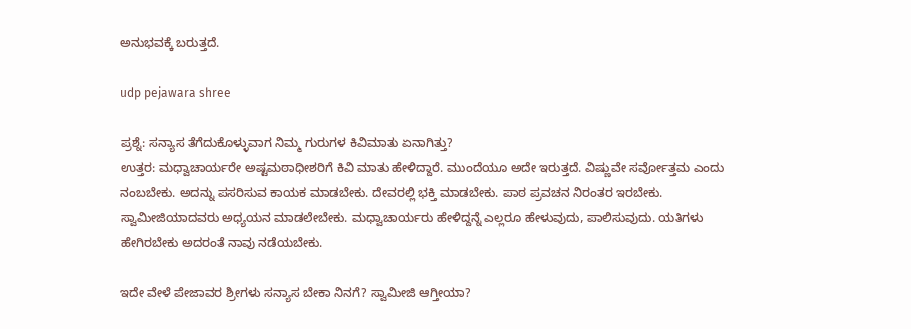ಅನುಭವಕ್ಕೆ ಬರುತ್ತದೆ.

udp pejawara shree

ಪ್ರಶ್ನೆ: ಸನ್ಯಾಸ ತೆಗೆದುಕೊಳ್ಳುವಾಗ ನಿಮ್ಮ ಗುರುಗಳ ಕಿವಿಮಾತು ಏನಾಗಿತ್ತು?
ಉತ್ತರ: ಮಧ್ವಾಚಾರ್ಯರೇ ಅಷ್ಟಮಠಾಧೀಶರಿಗೆ ಕಿವಿ ಮಾತು ಹೇಳಿದ್ದಾರೆ. ಮುಂದೆಯೂ ಅದೇ ಇರುತ್ತದೆ. ವಿಷ್ಣುವೇ ಸರ್ವೋತ್ತಮ ಎಂದು ನಂಬಬೇಕು. ಅದನ್ನು ಪಸರಿಸುವ ಕಾಯಕ ಮಾಡಬೇಕು. ದೇವರಲ್ಲಿ ಭಕ್ತಿ ಮಾಡಬೇಕು. ಪಾಠ ಪ್ರವಚನ ನಿರಂತರ ಇರಬೇಕು. ಸ್ವಾಮೀಜಿಯಾದವರು ಅಧ್ಯಯನ ಮಾಡಲೇಬೇಕು. ಮಧ್ವಾಚಾರ್ಯರು ಹೇಳಿದ್ದನ್ನೆ ಎಲ್ಲರೂ ಹೇಳುವುದು, ಪಾಲಿಸುವುದು. ಯತಿಗಳು ಹೇಗಿರಬೇಕು ಅದರಂತೆ ನಾವು ನಡೆಯಬೇಕು.

ಇದೇ ವೇಳೆ ಪೇಜಾವರ ಶ್ರೀಗಳು ಸನ್ಯಾಸ ಬೇಕಾ ನಿನಗೆ? ಸ್ವಾಮೀಜಿ ಆಗ್ತೀಯಾ?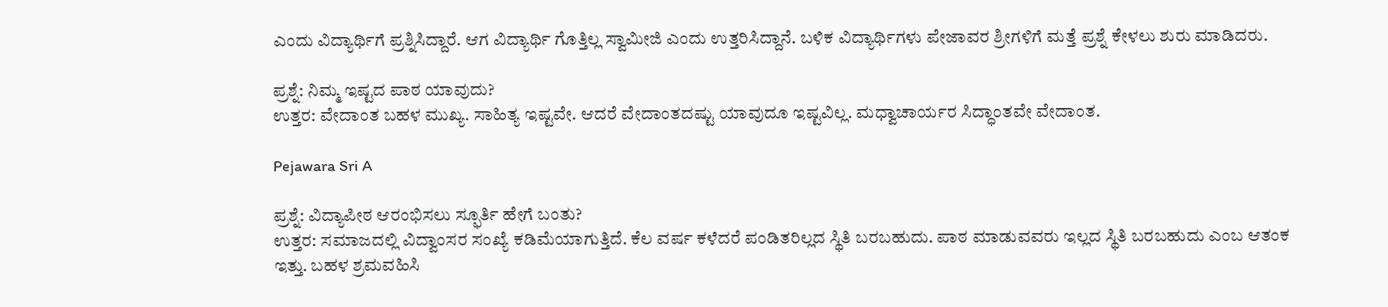ಎಂದು ವಿದ್ಯಾರ್ಥಿಗೆ ಪ್ರಶ್ನಿಸಿದ್ದಾರೆ. ಆಗ ವಿದ್ಯಾರ್ಥಿ ಗೊತ್ತಿಲ್ಲ ಸ್ವಾಮೀಜಿ ಎಂದು ಉತ್ತರಿಸಿದ್ದಾನೆ. ಬಳಿಕ ವಿದ್ಯಾರ್ಥಿಗಳು ಪೇಜಾವರ ಶ್ರೀಗಳಿಗೆ ಮತ್ತೆ ಪ್ರಶ್ನೆ ಕೇಳಲು ಶುರು ಮಾಡಿದರು.

ಪ್ರಶ್ನೆ: ನಿಮ್ಮ ಇಷ್ಟದ ಪಾಠ ಯಾವುದು?
ಉತ್ತರ: ವೇದಾಂತ ಬಹಳ ಮುಖ್ಯ. ಸಾಹಿತ್ಯ ಇಷ್ಟವೇ. ಆದರೆ ವೇದಾಂತದಷ್ಟು ಯಾವುದೂ ಇಷ್ಟವಿಲ್ಲ. ಮಧ್ವಾಚಾರ್ಯರ ಸಿದ್ಧಾಂತವೇ ವೇದಾಂತ.

Pejawara Sri A

ಪ್ರಶ್ನೆ: ವಿದ್ಯಾಪೀಠ ಆರಂಭಿಸಲು ಸ್ಫೂರ್ತಿ ಹೇಗೆ ಬಂತು?
ಉತ್ತರ: ಸಮಾಜದಲ್ಲಿ ವಿದ್ವಾಂಸರ ಸಂಖ್ಯೆ ಕಡಿಮೆಯಾಗುತ್ತಿದೆ. ಕೆಲ ವರ್ಷ ಕಳೆದರೆ ಪಂಡಿತರಿಲ್ಲದ ಸ್ಥಿತಿ ಬರಬಹುದು. ಪಾಠ ಮಾಡುವವರು ಇಲ್ಲದ ಸ್ಥಿತಿ ಬರಬಹುದು ಎಂಬ ಆತಂಕ ಇತ್ತು. ಬಹಳ ಶ್ರಮವಹಿಸಿ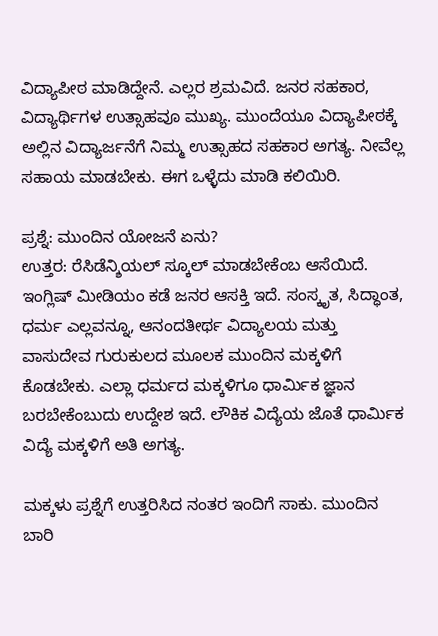ವಿದ್ಯಾಪೀಠ ಮಾಡಿದ್ದೇನೆ. ಎಲ್ಲರ ಶ್ರಮವಿದೆ. ಜನರ ಸಹಕಾರ, ವಿದ್ಯಾರ್ಥಿಗಳ ಉತ್ಸಾಹವೂ ಮುಖ್ಯ. ಮುಂದೆಯೂ ವಿದ್ಯಾಪೀಠಕ್ಕೆ ಅಲ್ಲಿನ ವಿದ್ಯಾರ್ಜನೆಗೆ ನಿಮ್ಮ ಉತ್ಸಾಹದ ಸಹಕಾರ ಅಗತ್ಯ. ನೀವೆಲ್ಲ ಸಹಾಯ ಮಾಡಬೇಕು. ಈಗ ಒಳ್ಳೆದು ಮಾಡಿ ಕಲಿಯಿರಿ.

ಪ್ರಶ್ನೆ: ಮುಂದಿನ ಯೋಜನೆ ಏನು?
ಉತ್ತರ: ರೆಸಿಡೆನ್ಶಿಯಲ್ ಸ್ಕೂಲ್ ಮಾಡಬೇಕೆಂಬ ಆಸೆಯಿದೆ. ಇಂಗ್ಲಿಷ್ ಮೀಡಿಯಂ ಕಡೆ ಜನರ ಆಸಕ್ತಿ ಇದೆ. ಸಂಸ್ಕೃತ, ಸಿದ್ಧಾಂತ, ಧರ್ಮ ಎಲ್ಲವನ್ನೂ, ಆನಂದತೀರ್ಥ ವಿದ್ಯಾಲಯ ಮತ್ತು ವಾಸುದೇವ ಗುರುಕುಲದ ಮೂಲಕ ಮುಂದಿನ ಮಕ್ಕಳಿಗೆ ಕೊಡಬೇಕು. ಎಲ್ಲಾ ಧರ್ಮದ ಮಕ್ಕಳಿಗೂ ಧಾರ್ಮಿಕ ಜ್ಞಾನ ಬರಬೇಕೆಂಬುದು ಉದ್ದೇಶ ಇದೆ. ಲೌಕಿಕ ವಿದ್ಯೆಯ ಜೊತೆ ಧಾರ್ಮಿಕ ವಿದ್ಯೆ ಮಕ್ಕಳಿಗೆ ಅತಿ ಅಗತ್ಯ.

ಮಕ್ಕಳು ಪ್ರಶ್ನೆಗೆ ಉತ್ತರಿಸಿದ ನಂತರ ಇಂದಿಗೆ ಸಾಕು. ಮುಂದಿನ ಬಾರಿ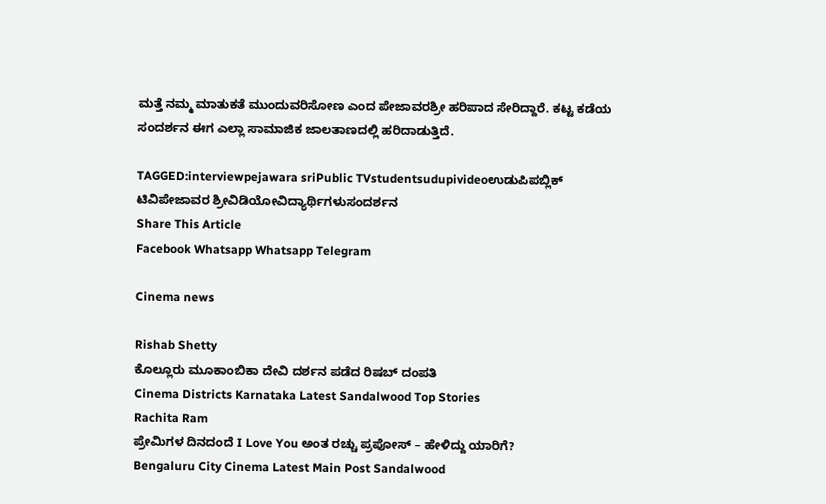ಮತ್ತೆ ನಮ್ಮ ಮಾತುಕತೆ ಮುಂದುವರಿಸೋಣ ಎಂದ ಪೇಜಾವರಶ್ರೀ ಹರಿಪಾದ ಸೇರಿದ್ದಾರೆ. ಕಟ್ಟ ಕಡೆಯ ಸಂದರ್ಶನ ಈಗ ಎಲ್ಲಾ ಸಾಮಾಜಿಕ ಜಾಲತಾಣದಲ್ಲಿ ಹರಿದಾಡುತ್ತಿದೆ.

TAGGED:interviewpejawara sriPublic TVstudentsudupivideoಉಡುಪಿಪಬ್ಲಿಕ್ ಟಿವಿಪೇಜಾವರ ಶ್ರೀವಿಡಿಯೋವಿದ್ಯಾರ್ಥಿಗಳುಸಂದರ್ಶನ
Share This Article
Facebook Whatsapp Whatsapp Telegram

Cinema news

Rishab Shetty
ಕೊಲ್ಲೂರು ಮೂಕಾಂಬಿಕಾ ದೇವಿ ದರ್ಶನ ಪಡೆದ ರಿಷಬ್ ದಂಪತಿ
Cinema Districts Karnataka Latest Sandalwood Top Stories
Rachita Ram
ಪ್ರೇಮಿಗಳ ದಿನದಂದೆ I Love You ಅಂತ ರಚ್ಚು ಪ್ರಪೋಸ್‌ – ಹೇಳಿದ್ದು ಯಾರಿಗೆ?
Bengaluru City Cinema Latest Main Post Sandalwood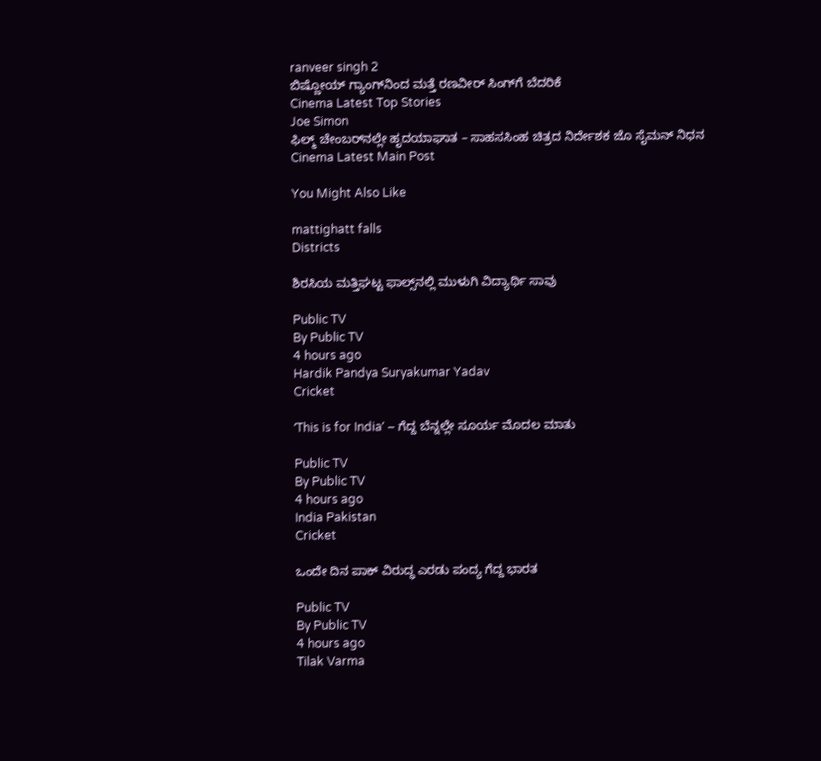ranveer singh 2
ಬಿಷ್ಣೋಯ್ ಗ್ಯಾಂಗ್‌ನಿಂದ ಮತ್ತೆ ರಣವೀರ್ ಸಿಂಗ್‌ಗೆ ಬೆದರಿಕೆ
Cinema Latest Top Stories
Joe Simon
ಫಿಲ್ಮ್‌ ಚೇಂಬರ್‌ನಲ್ಲೇ ಹೃದಯಾಘಾತ – ಸಾಹಸಸಿಂಹ ಚಿತ್ರದ ನಿರ್ದೇಶಕ ಜೊ ಸೈಮನ್ ನಿಧನ
Cinema Latest Main Post

You Might Also Like

mattighatt falls
Districts

ಶಿರಸಿಯ ಮತ್ತಿಘಟ್ಟ ಫಾಲ್ಸ್‌ನಲ್ಲಿ ಮುಳುಗಿ ವಿದ್ಯಾರ್ಥಿ ಸಾವು

Public TV
By Public TV
4 hours ago
Hardik Pandya Suryakumar Yadav
Cricket

ʻThis is for Indiaʼ – ಗೆದ್ದ ಬೆನ್ನಲ್ಲೇ ಸೂರ್ಯ ಮೊದಲ ಮಾತು

Public TV
By Public TV
4 hours ago
India Pakistan
Cricket

ಒಂದೇ ದಿನ ಪಾಕ್‌ ವಿರುದ್ಧ ಎರಡು ಪಂದ್ಯ ಗೆದ್ದ ಭಾರತ

Public TV
By Public TV
4 hours ago
Tilak Varma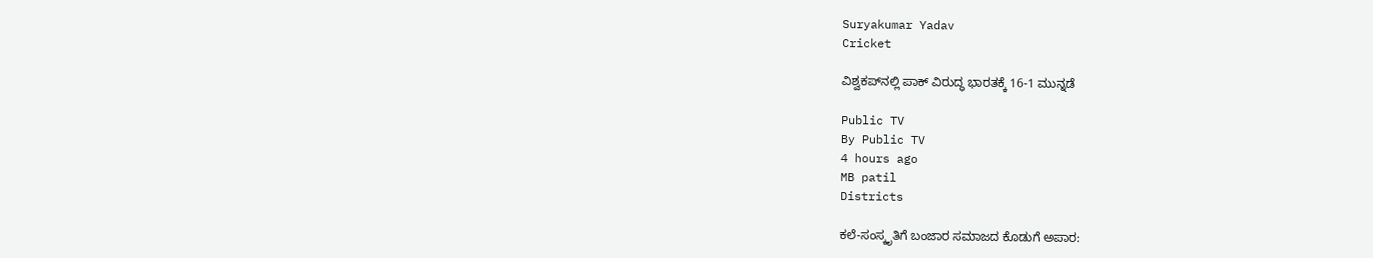Suryakumar Yadav
Cricket

ವಿಶ್ವಕಪ್‌ನಲ್ಲಿ ಪಾಕ್‌ ವಿರುದ್ಧ ಭಾರತಕ್ಕೆ 16-1 ಮುನ್ನಡೆ

Public TV
By Public TV
4 hours ago
MB patil
Districts

ಕಲೆ-ಸಂಸ್ಕೃತಿಗೆ ಬಂಜಾರ ಸಮಾಜದ ಕೊಡುಗೆ ಅಪಾರ: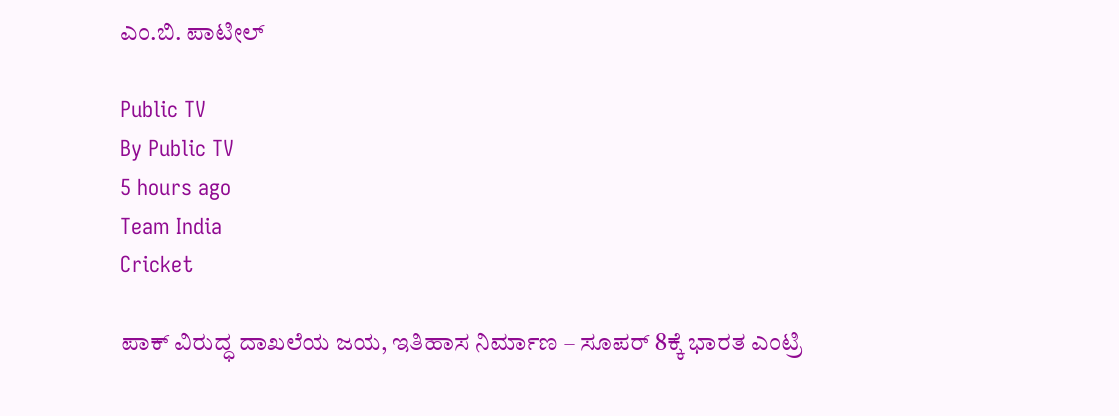ಎಂ.ಬಿ. ಪಾಟೀಲ್

Public TV
By Public TV
5 hours ago
Team India
Cricket

ಪಾಕ್‌ ವಿರುದ್ಧ ದಾಖಲೆಯ ಜಯ, ಇತಿಹಾಸ ನಿರ್ಮಾಣ – ಸೂಪರ್‌ 8ಕ್ಕೆ ಭಾರತ ಎಂಟ್ರಿ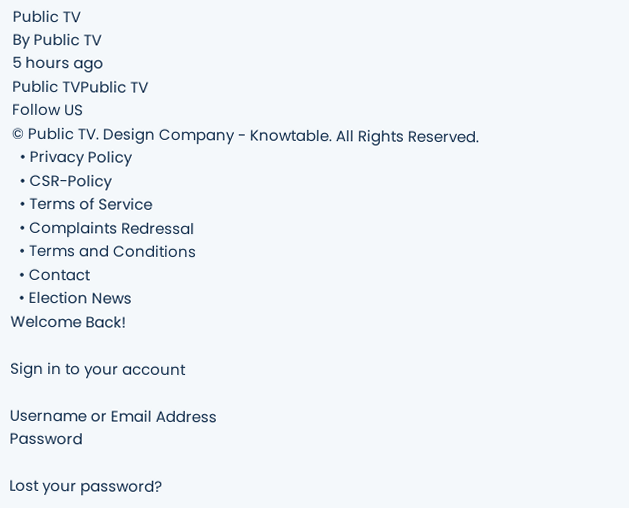Public TV
By Public TV
5 hours ago
Public TVPublic TV
Follow US
© Public TV. Design Company - Knowtable. All Rights Reserved.
  • Privacy Policy
  • CSR-Policy
  • Terms of Service
  • Complaints Redressal
  • Terms and Conditions
  • Contact
  • Election News
Welcome Back!

Sign in to your account

Username or Email Address
Password

Lost your password?